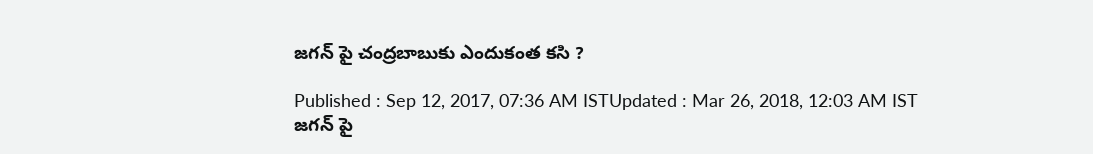జగన్ పై చంద్రబాబుకు ఎందుకంత కసి ?

Published : Sep 12, 2017, 07:36 AM ISTUpdated : Mar 26, 2018, 12:03 AM IST
జగన్ పై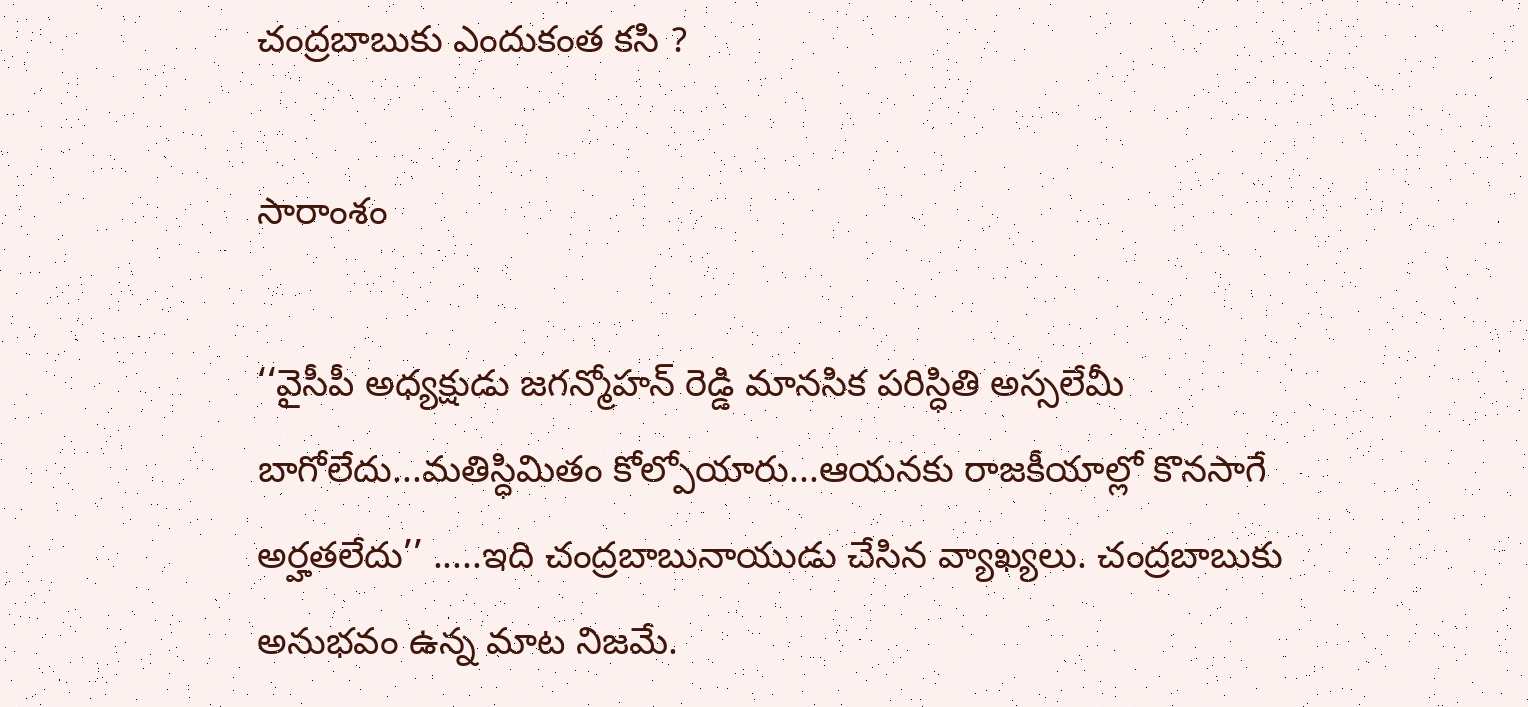చంద్రబాబుకు ఎందుకంత కసి ?

సారాంశం

‘‘వైసీపీ అధ్యక్షుడు జగన్మోహన్ రెడ్డి మానసిక పరిస్ధితి అస్సలేమీ బాగోలేదు...మతిస్ధిమితం కోల్పోయారు...ఆయనకు రాజకీయాల్లో కొనసాగే అర్హతలేదు’’ .....ఇది చంద్రబాబునాయుడు చేసిన వ్యాఖ్యలు. చంద్రబాబుకు అనుభవం ఉన్న మాట నిజమే.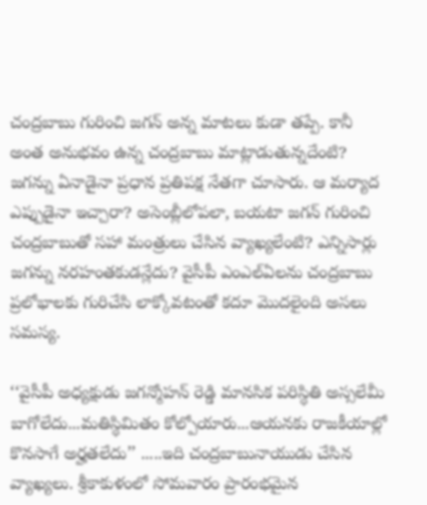చంద్రబాబు గురించి జగన్ అన్న మాటలు కుడా తప్పే. కానీ అంత అనుభవం ఉన్న చంద్రబాబు మాట్లాడుతున్నదేంటి? జగన్ను ఏనాడైనా ప్రధాన ప్రతిపక్ష నేతగా చూసారు. ఆ మర్యాద ఎప్పుడైనా ఇచ్చారా? అసెంబ్లీలోపలా, బయటా జగన్ గురించి చంద్రబాబుతో సహా మంత్రులు చేసిన వ్యాఖ్యలేంటి? ఎన్నిసార్లు జగన్ను నరహంతకుడన్లేదు? వైసీపీ ఎంఎల్ఏలను చంద్రబాబు ప్రలోభాలకు గురిచేసి లాక్కోవటంతో కదూ మొదలైంది అసలు సమస్య.

‘‘వైసీపీ అధ్యక్షుడు జగన్మోహన్ రెడ్డి మానసిక పరిస్ధితి అస్సలేమీ బాగోలేదు...మతిస్ధిమితం కోల్పోయారు...ఆయనకు రాజకీయాల్లో కొనసాగే అర్హతలేదు’’ .....ఇది చంద్రబాబునాయుడు చేసిన వ్యాఖ్యలు. శ్రీకాకుళంలో సోమవారం ప్రారంభమైన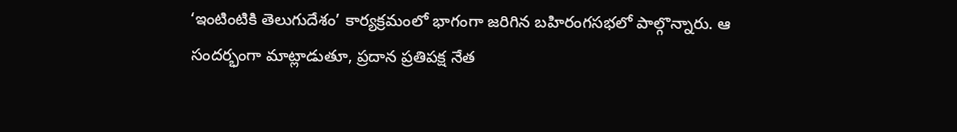‘ఇంటింటికి తెలుగుదేశం’ కార్యక్రమంలో భాగంగా జరిగిన బహిరంగసభలో పాల్గొన్నారు. ఆ సందర్భంగా మాట్లాడుతూ, ప్రదాన ప్రతిపక్ష నేత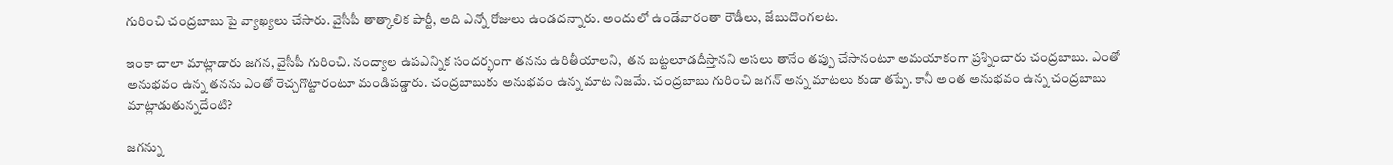గురించి చంద్రబాబు పై వ్యాఖ్యలు చేసారు. వైసీపీ తాత్కాలిక పార్టీ, అది ఎన్నో రోజులు ఉండదన్నారు. అందులో ఉండేవారంతా రౌడీలు, జేబుదొంగలట.

ఇంకా చాలా మాట్లాడారు జగన, వైసీపీ గురించి. నంద్యాల ఉపఎన్నిక సందర్భంగా తనను ఉరితీయాలని,  తన బట్టలూడదీస్తానని అసలు తానేం తప్పు చేసానంటూ అమయాకంగా ప్రశ్నించారు చంద్రబాబు. ఎంతో అనుభవం ఉన్న తనను ఎంతో రెచ్చగొట్టారంటూ మండిపడ్డారు. చంద్రబాబుకు అనుభవం ఉన్న మాట నిజమే. చంద్రబాబు గురించి జగన్ అన్న మాటలు కుడా తప్పే. కానీ అంత అనుభవం ఉన్న చంద్రబాబు మాట్లాడుతున్నదేంటి?

జగన్ను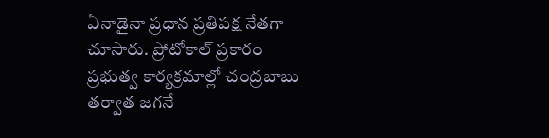ఏనాడైనా ప్రధాన ప్రతిపక్ష నేతగా చూసారు. ప్రోటోకాల్ ప్రకారం ప్రభుత్వ కార్యక్రమాల్లో చంద్రబాబు తర్వాత జగనే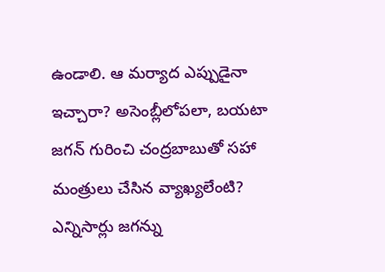ఉండాలి. ఆ మర్యాద ఎప్పుడైనా ఇచ్చారా? అసెంబ్లీలోపలా, బయటా జగన్ గురించి చంద్రబాబుతో సహా మంత్రులు చేసిన వ్యాఖ్యలేంటి? ఎన్నిసార్లు జగన్ను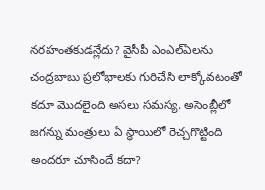నరహంతకుడన్లేదు? వైసీపీ ఎంఎల్ఏలను చంద్రబాబు ప్రలోభాలకు గురిచేసి లాక్కోవటంతో కదూ మొదలైంది అసలు సమస్య. అసెంబ్లీలో జగన్ను మంత్రులు ఏ స్ధాయిలో రెచ్చగొట్టింది అందరూ చూసిందే కదా?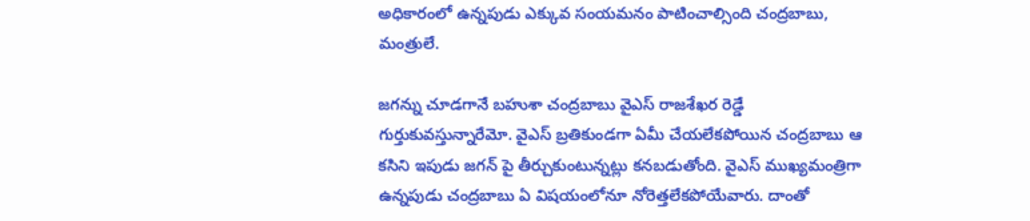అధికారంలో ఉన్నపుడు ఎక్కువ సంయమనం పాటించాల్సింది చంద్రబాబు, మంత్రులే.

జగన్ను చూడగానే బహుశా చంద్రబాబు వైఎస్ రాజశేఖర రెడ్డే గుర్తుకువస్తున్నారేమో. వైఎస్ బ్రతికుండగా ఏమీ చేయలేకపోయిన చంద్రబాబు ఆ కసిని ఇపుడు జగన్ పై తీర్చుకుంటున్నట్లు కనబడుతోంది. వైఎస్ ముఖ్యమంత్రిగా ఉన్నపుడు చంద్రబాబు ఏ విషయంలోనూ నోరెత్తలేకపోయేవారు. దాంతో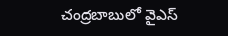చంద్రబాబులో వైఎస్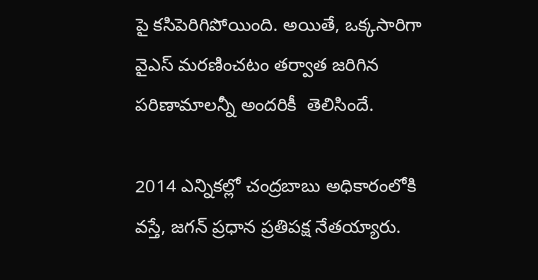పై కసిపెరిగిపోయింది. అయితే, ఒక్కసారిగా వైఎస్ మరణించటం తర్వాత జరిగిన పరిణామాలన్నీ అందరికీ  తెలిసిందే.

2014 ఎన్నికల్లో చంద్రబాబు అధికారంలోకి వస్తే, జగన్ ప్రధాన ప్రతిపక్ష నేతయ్యారు.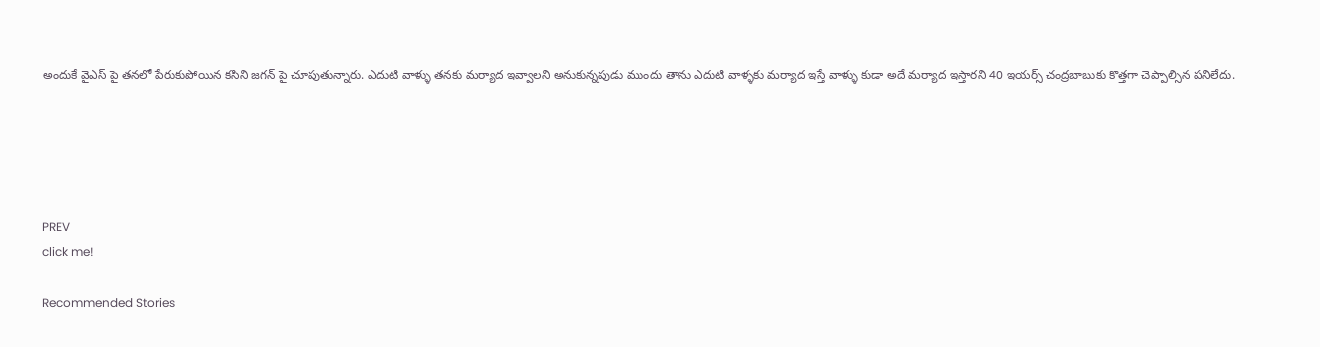అందుకే వైఎస్ పై తనలో పేరుకుపోయిన కసిని జగన్ పై చూపుతున్నారు. ఎదుటి వాళ్ళు తనకు మర్యాద ఇవ్వాలని అనుకున్నపుడు ముందు తాను ఎదుటి వాళ్ళకు మర్యాద ఇస్తే వాళ్ళు కుడా అదే మర్యాద ఇస్తారని 40 ఇయర్స్ చంద్రబాబుకు కొత్తగా చెప్పాల్సిన పనిలేదు.





PREV
click me!

Recommended Stories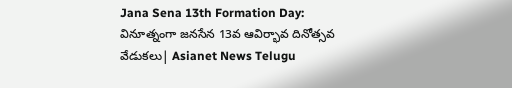Jana Sena 13th Formation Day: వినూత్నంగా జనసేన 13వ ఆవిర్భావ దినోత్సవ వేడుకలు| Asianet News Telugu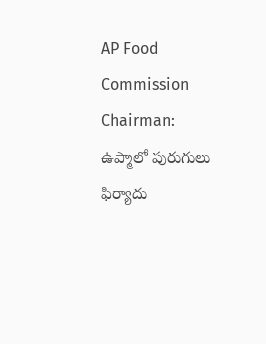AP Food Commission Chairman: ఉప్మాలో పురుగులు ఫిర్యాదు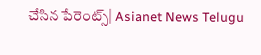చేసిన పేరెంట్స్| Asianet News Telugu